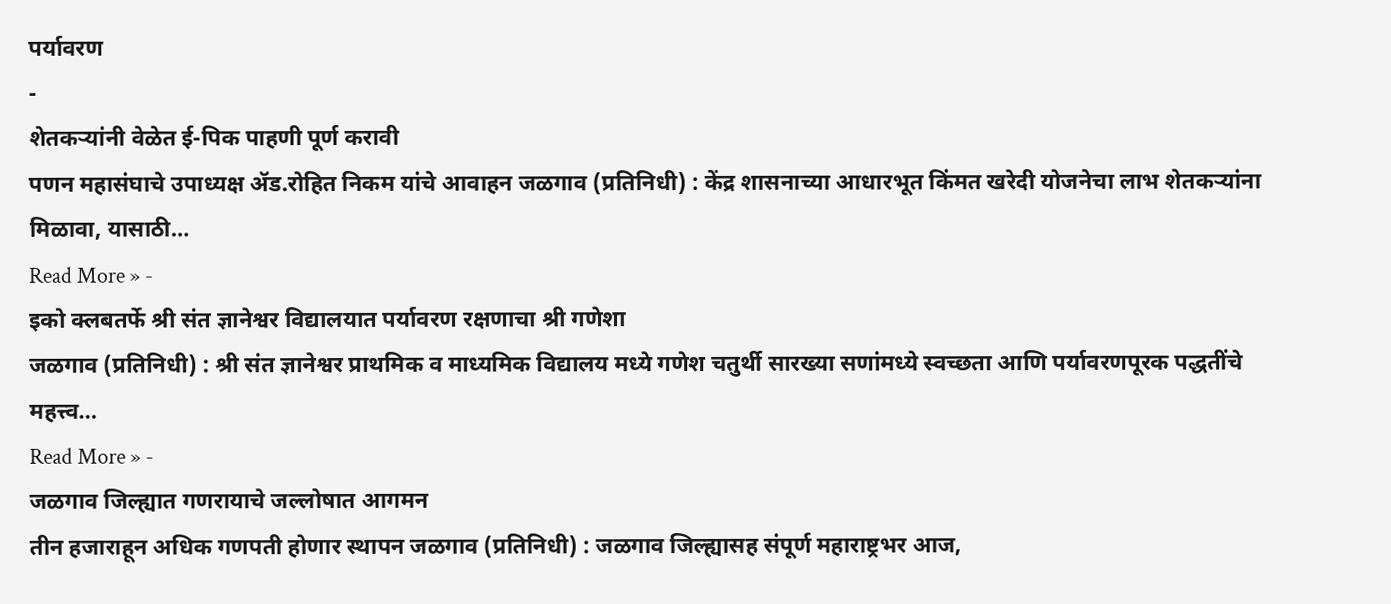पर्यावरण
-
शेतकऱ्यांनी वेळेत ई-पिक पाहणी पूर्ण करावी
पणन महासंघाचे उपाध्यक्ष ॲड.रोहित निकम यांचे आवाहन जळगाव (प्रतिनिधी) : केंद्र शासनाच्या आधारभूत किंमत खरेदी योजनेचा लाभ शेतकऱ्यांना मिळावा, यासाठी…
Read More » -
इको क्लबतर्फे श्री संत ज्ञानेश्वर विद्यालयात पर्यावरण रक्षणाचा श्री गणेशा
जळगाव (प्रतिनिधी) : श्री संत ज्ञानेश्वर प्राथमिक व माध्यमिक विद्यालय मध्ये गणेश चतुर्थी सारख्या सणांमध्ये स्वच्छता आणि पर्यावरणपूरक पद्धतींचे महत्त्व…
Read More » -
जळगाव जिल्ह्यात गणरायाचे जल्लोषात आगमन
तीन हजाराहून अधिक गणपती होणार स्थापन जळगाव (प्रतिनिधी) : जळगाव जिल्ह्यासह संपूर्ण महाराष्ट्रभर आज,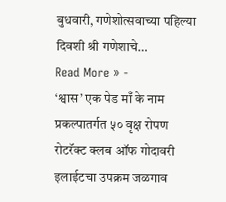बुधवारी, गणेशोत्सवाच्या पहिल्या दिवशी श्री गणेशाचे…
Read More » -
‘श्वास’ एक पेड माँ के नाम प्रकल्पातर्गत ५० वृक्ष रोपण
रोटरॅक्ट क्लब ऑफ गोदावरी इलाईटचा उपक्रम जळगाव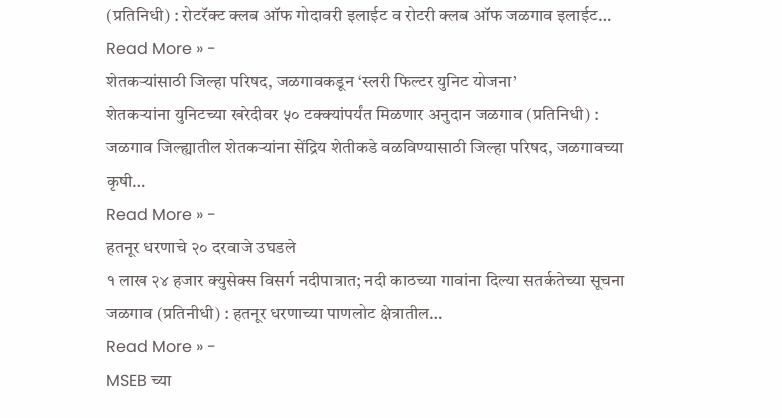(प्रतिनिधी) : रोटरॅक्ट क्लब ऑफ गोदावरी इलाईट व रोटरी क्लब ऑफ जळगाव इलाईट…
Read More » -
शेतकऱ्यांसाठी जिल्हा परिषद, जळगावकडून ‘स्लरी फिल्टर युनिट योजना’
शेतकऱ्यांना युनिटच्या खरेदीवर ५० टक्क्यांपर्यंत मिळणार अनुदान जळगाव (प्रतिनिधी) : जळगाव जिल्ह्यातील शेतकऱ्यांना सेंद्रिय शेतीकडे वळविण्यासाठी जिल्हा परिषद, जळगावच्या कृषी…
Read More » -
हतनूर धरणाचे २० दरवाजे उघडले
१ लाख २४ हजार क्युसेक्स विसर्ग नदीपात्रात; नदी काठच्या गावांना दिल्या सतर्कतेच्या सूचना जळगाव (प्रतिनीधी) : हतनूर धरणाच्या पाणलोट क्षेत्रातील…
Read More » -
MSEB च्या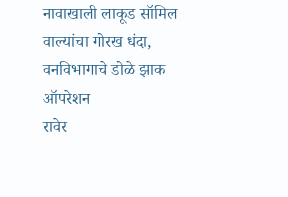नावाखाली लाकूड सॉमिल वाल्यांचा गोरख धंदा, वनविभागाचे डोळे झाक ऑपरेशन
रावेर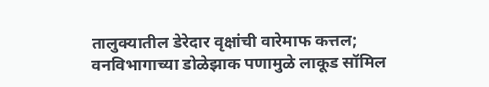तालुक्यातील डेरेदार वृक्षांची वारेमाफ कत्तल; वनविभागाच्या डोळेझाक पणामुळे लाकूड सॉमिल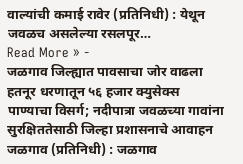वाल्यांची कमाई रावेर (प्रतिनिधी) : येथून जवळच असलेल्या रसलपूर…
Read More » -
जळगाव जिल्ह्यात पावसाचा जोर वाढला
हतनूर धरणातून ५६ हजार क्युसेक्स पाण्याचा विसर्ग; नदीपात्रा जवळच्या गावांना सुरक्षिततेसाठी जिल्हा प्रशासनाचे आवाहन जळगाव (प्रतिनिधी) : जळगाव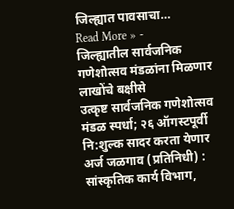जिल्ह्यात पावसाचा…
Read More » -
जिल्ह्यातील सार्वजनिक गणेशोत्सव मंडळांना मिळणार लाखोंचे बक्षीसे
उत्कृष्ट सार्वजनिक गणेशोत्सव मंडळ स्पर्धा; २६ ऑगस्टपूर्वी नि:शुल्क सादर करता येणार अर्ज जळगाव (प्रतिनिधी) : सांस्कृतिक कार्य विभाग,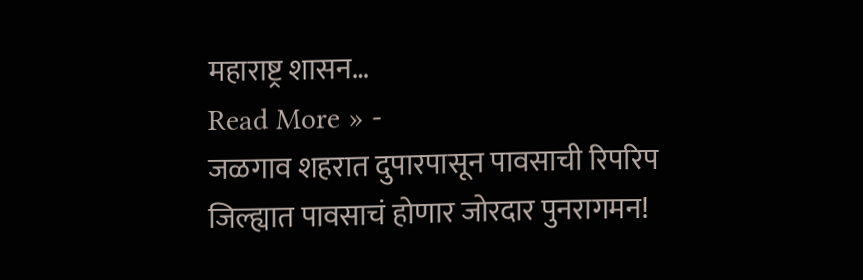महाराष्ट्र शासन…
Read More » -
जळगाव शहरात दुपारपासून पावसाची रिपरिप
जिल्ह्यात पावसाचं होणार जोरदार पुनरागमन!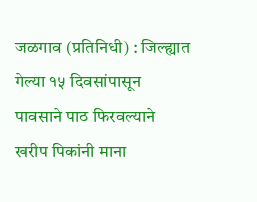जळगाव (प्रतिनिधी) : जिल्ह्यात गेल्या १५ दिवसांपासून पावसाने पाठ फिरवल्याने खरीप पिकांनी माना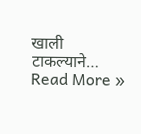खाली टाकल्याने…
Read More »